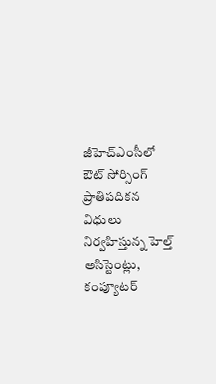జీహెచ్ఎంసీలో ఔట్ సోర్సింగ్ ప్రాతిపదికన విధులు నిర్వహిస్తున్న హెల్త్ అసిస్టెంట్లు, కంప్యూటర్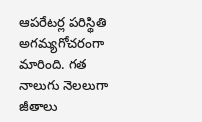ఆపరేటర్ల పరిస్థితి అగమ్యగోచరంగా మారింది. గత నాలుగు నెలలుగా జీతాలు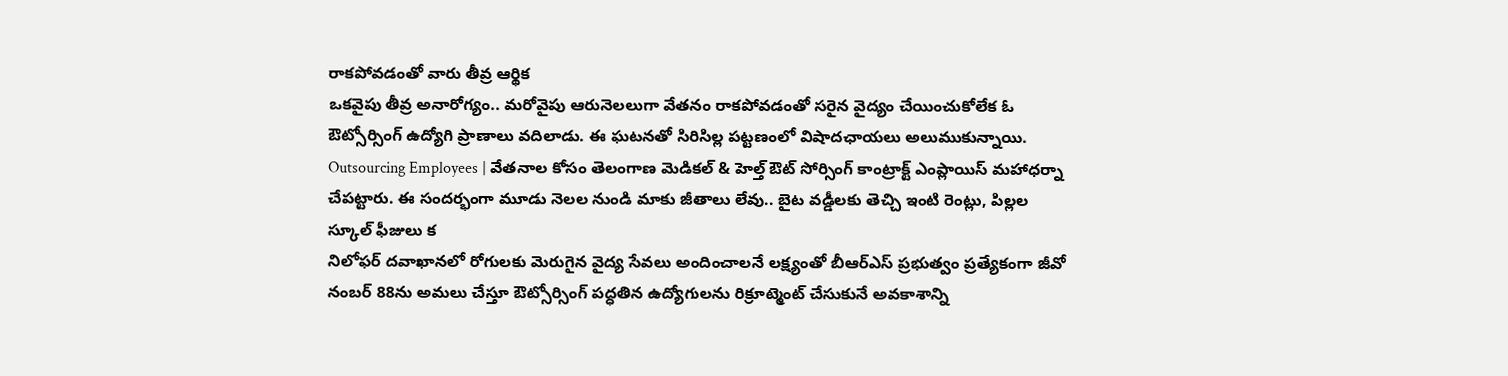రాకపోవడంతో వారు తీవ్ర ఆర్థిక
ఒకవైపు తీవ్ర అనారోగ్యం.. మరోవైపు ఆరునెలలుగా వేతనం రాకపోవడంతో సరైన వైద్యం చేయించుకోలేక ఓ ఔట్సోర్సింగ్ ఉద్యోగి ప్రాణాలు వదిలాడు. ఈ ఘటనతో సిరిసిల్ల పట్టణంలో విషాదఛాయలు అలుముకున్నాయి.
Outsourcing Employees | వేతనాల కోసం తెలంగాణ మెడికల్ & హెల్త్ ఔట్ సోర్సింగ్ కాంట్రాక్ట్ ఎంప్లాయిస్ మహాధర్నా చేపట్టారు. ఈ సందర్భంగా మూడు నెలల నుండి మాకు జీతాలు లేవు.. బైట వడ్డీలకు తెచ్చి ఇంటి రెంట్లు, పిల్లల స్కూల్ ఫీజులు క
నిలోఫర్ దవాఖానలో రోగులకు మెరుగైన వైద్య సేవలు అందించాలనే లక్ష్యంతో బీఆర్ఎస్ ప్రభుత్వం ప్రత్యేకంగా జీవో నంబర్ 88ను అమలు చేస్తూ ఔట్సోర్సింగ్ పద్ధతిన ఉద్యోగులను రిక్రూట్మెంట్ చేసుకునే అవకాశాన్ని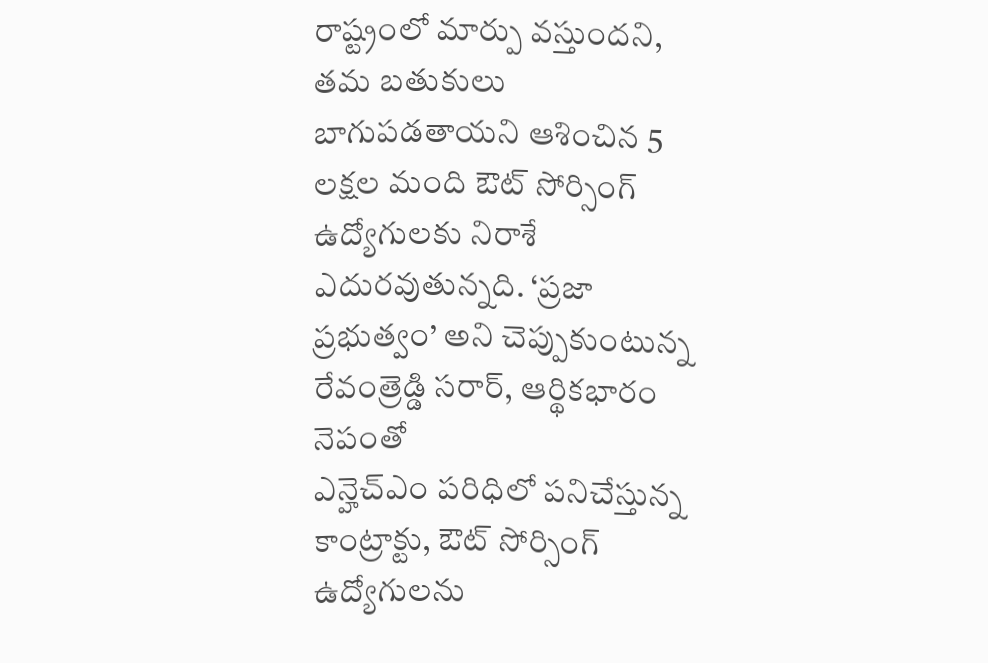రాష్ట్రంలో మార్పు వస్తుందని, తమ బతుకులు బాగుపడతాయని ఆశించిన 5 లక్షల మంది ఔట్ సోర్సింగ్ ఉద్యోగులకు నిరాశే ఎదురవుతున్నది. ‘ప్రజా ప్రభుత్వం’ అని చెప్పుకుంటున్న రేవంత్రెడ్డి సరార్, ఆర్థికభారం నెపంతో
ఎన్హెచ్ఎం పరిధిలో పనిచేస్తున్న కాంట్రాక్టు, ఔట్ సోర్సింగ్ ఉద్యోగులను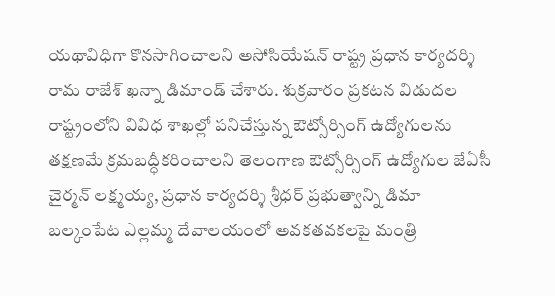యథావిధిగా కొనసాగించాలని అసోసియేషన్ రాష్ట్ర ప్రధాన కార్యదర్శి రామ రాజేశ్ ఖన్నా డిమాండ్ చేశారు. శుక్రవారం ప్రకటన విడుదల
రాష్ట్రంలోని వివిధ శాఖల్లో పనిచేస్తున్న ఔట్సోర్సింగ్ ఉద్యోగులను తక్షణమే క్రమబద్ధీకరించాలని తెలంగాణ ఔట్సోర్సింగ్ ఉద్యోగుల జేఏసీ చైర్మన్ లక్ష్మయ్య, ప్రధాన కార్యదర్శి శ్రీధర్ ప్రభుత్వాన్ని డిమా
బల్కంపేట ఎల్లమ్మ దేవాలయంలో అవకతవకలపై మంత్రి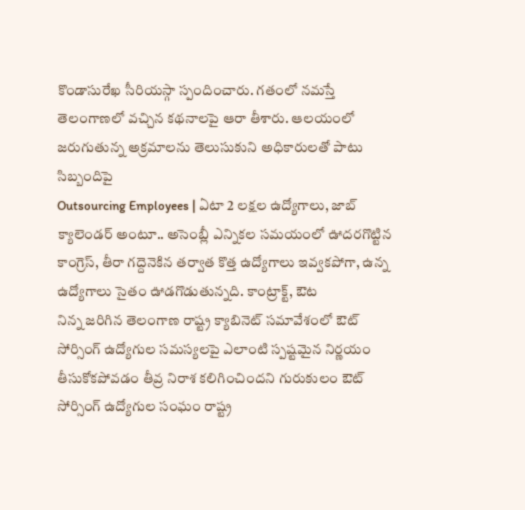కొండాసురేఖ సీరియస్గా స్పందించారు. గతంలో నమస్తే తెలంగాణలో వచ్చిన కథనాలపై ఆరా తీశారు. ఆలయంలో జరుగుతున్న అక్రమాలను తెలుసుకుని అధికారులతో పాటు సిబ్బందిపై
Outsourcing Employees | ఏటా 2 లక్షల ఉద్యోగాలు, జాబ్ క్యాలెండర్ అంటూ.. అసెంబ్లీ ఎన్నికల సమయంలో ఊదరగొట్టిన కాంగ్రెస్, తీరా గద్దెనెకిన తర్వాత కొత్త ఉద్యోగాలు ఇవ్వకపోగా, ఉన్న ఉద్యోగాలు సైతం ఊడగొడుతున్నది. కాంట్రాక్ట్, ఔట
నిన్న జరిగిన తెలంగాణ రాష్ట్ర క్యాబినెట్ సమావేశంలో ఔట్ సోర్సింగ్ ఉద్యోగుల సమస్యలపై ఎలాంటి స్పష్టమైన నిర్ణయం తీసుకోకపోవడం తీవ్ర నిరాశ కలిగించిందని గురుకులం ఔట్ సోర్సింగ్ ఉద్యోగుల సంఘం రాష్ట్ర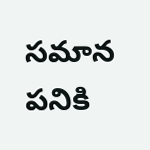సమాన పనికి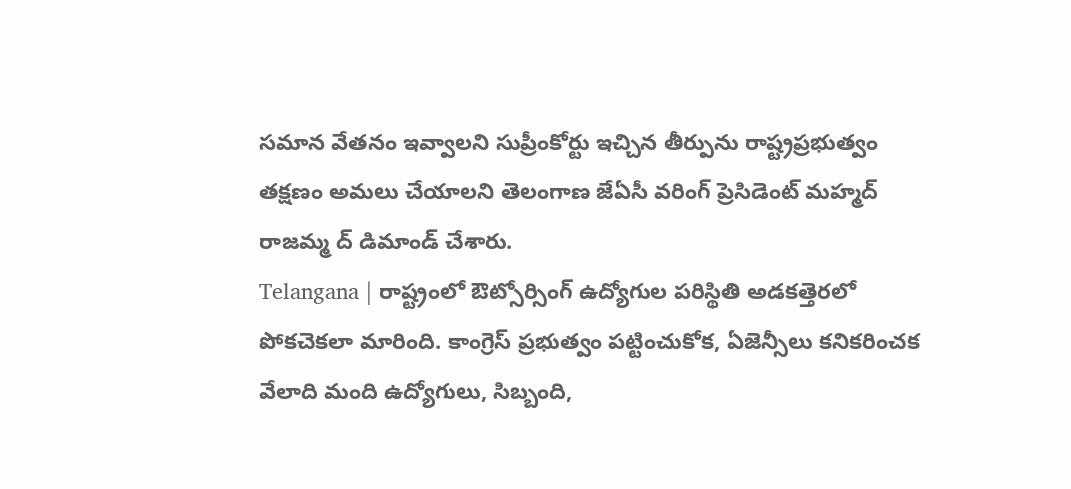సమాన వేతనం ఇవ్వాలని సుప్రీంకోర్టు ఇచ్చిన తీర్పును రాష్ట్రప్రభుత్వం తక్షణం అమలు చేయాలని తెలంగాణ జేఏసీ వరింగ్ ప్రెసిడెంట్ మహ్మద్ రాజమ్మ ద్ డిమాండ్ చేశారు.
Telangana | రాష్ట్రంలో ఔట్సోర్సింగ్ ఉద్యోగుల పరిస్థితి అడకత్తెరలో పోకచెకలా మారింది. కాంగ్రెస్ ప్రభుత్వం పట్టించుకోక, ఏజెన్సీలు కనికరించక వేలాది మంది ఉద్యోగులు, సిబ్బంది,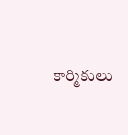కార్మికులు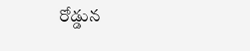రోడ్డున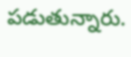పడుతున్నారు.